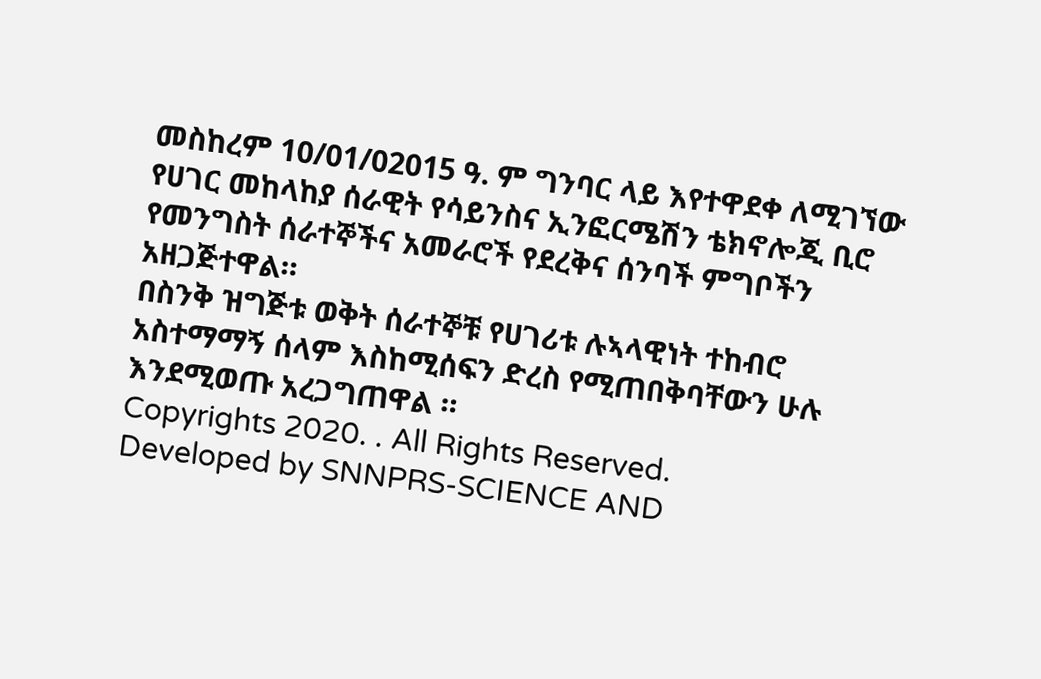መስከረም 10/01/02015 ዓ. ም ግንባር ላይ እየተዋደቀ ለሚገኘው የሀገር መከላከያ ሰራዊት የሳይንስና ኢንፎርሜሽን ቴክኖሎጂ ቢሮ የመንግስት ሰራተኞችና አመራሮች የደረቅና ሰንባች ምግቦችን አዘጋጅተዋል።
በስንቅ ዝግጅቱ ወቅት ሰራተኞቹ የሀገሪቱ ሉኣላዊነት ተከብሮ አስተማማኝ ሰላም እስከሚሰፍን ድረስ የሚጠበቅባቸውን ሁሉ እንደሚወጡ አረጋግጠዋል ።
Copyrights 2020. . All Rights Reserved.
Developed by SNNPRS-SCIENCE AND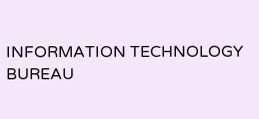INFORMATION TECHNOLOGY BUREAU